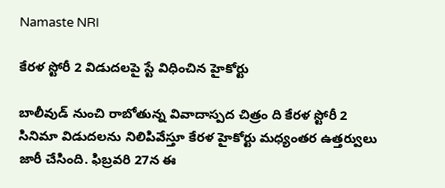Namaste NRI

కేరళ స్టోరీ 2 విడుదలపై స్టే విధించిన హైకోర్టు

బాలీవుడ్ నుంచి రాబోతున్న వివాదాస్పద చిత్రం ది కేరళ స్టోరీ 2 సినిమా విడుదలను నిలిపివేస్తూ కేరళ హైకోర్టు మధ్యంతర ఉత్తర్వులు జారీ చేసింది. ఫిబ్రవరి 27న ఈ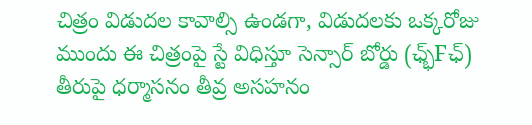చిత్రం విడుద‌ల కావాల్సి ఉండ‌గా, విడుద‌లకు ఒక్క‌రోజు ముందు ఈ చిత్రంపై స్టే విధిస్తూ సెన్సార్ బోర్డు (ఛ్భ్Fఛ్) తీరుపై ధర్మాసనం తీవ్ర అసహనం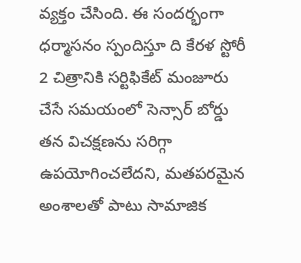వ్యక్తం చేసింది. ఈ సంద‌ర్భంగా ధ‌ర్మాస‌నం స్పందిస్తూ ది కేరళ స్టోరీ 2 చిత్రానికి సర్టిఫికేట్ మంజూరు చేసే సమయంలో సెన్సార్ బోర్డు తన విచక్షణను సరిగ్గా ఉపయోగించలేదని, మ‌త‌ప‌ర‌మైన అంశాల‌తో పాటు సామాజిక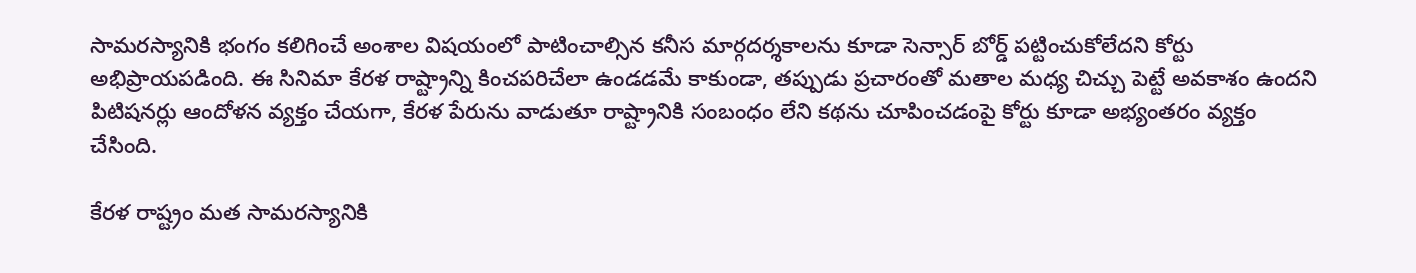సామరస్యానికి భంగం కలిగించే అంశాల విషయంలో పాటించాల్సిన కనీస మార్గదర్శకాలను కూడా సెన్సార్ బోర్డ్ పట్టించుకోలేదని కోర్టు అభిప్రాయపడింది. ఈ సినిమా కేరళ రాష్ట్రాన్ని కించపరిచేలా ఉండ‌డ‌మే కాకుండా, తప్పుడు ప్రచారంతో మతాల మధ్య చిచ్చు పెట్టే అవకాశం ఉందని పిటిషనర్లు ఆందోళన వ్యక్తం చేయగా, కేరళ పేరును వాడుతూ రాష్ట్రానికి సంబంధం లేని కథను చూపించడంపై కోర్టు కూడా అభ్యంతరం వ్యక్తం చేసింది.

కేరళ రాష్ట్రం మత సామరస్యానికి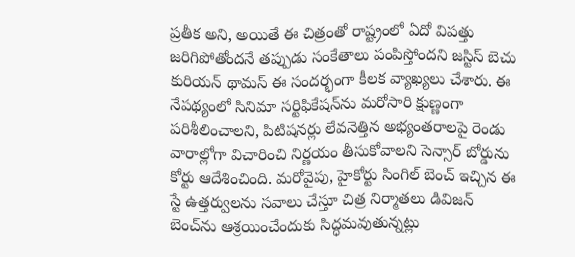ప్రతీక అని, అయితే ఈ చిత్రంతో రాష్ట్రంలో ఏదో విప‌త్తు జరిగిపోతోందనే తప్పుడు సంకేతాలు పంపిస్తోందని జస్టిస్ బెచు కురియన్ థామస్ ఈ సందర్భంగా కీలక వ్యాఖ్యలు చేశారు. ఈ నేపథ్యంలో సినిమా సర్టిఫికేషన్‌ను మరోసారి క్షుణ్ణంగా పరిశీలించాలని, పిటిషనర్లు లేవనెత్తిన అభ్యంతరాలపై రెండు వారాల్లోగా విచారించి నిర్ణయం తీసుకోవాలని సెన్సార్ బోర్డును కోర్టు ఆదేశించింది. మరోవైపు, హైకోర్టు సింగిల్ బెంచ్ ఇచ్చిన ఈ స్టే ఉత్తర్వులను సవాలు చేస్తూ చిత్ర నిర్మాతలు డివిజన్ బెంచ్‌ను ఆశ్రయించేందుకు సిద్ధమవుతున్నట్లు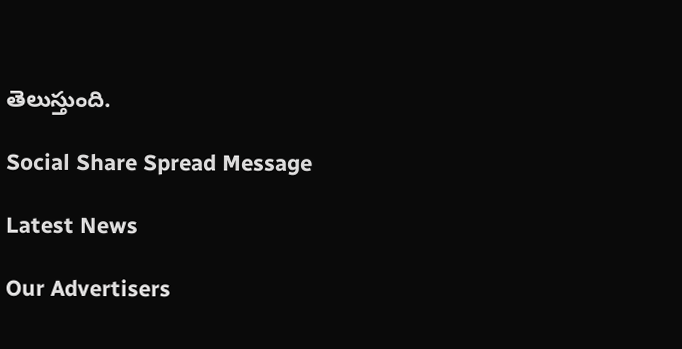తెలుస్తుంది.

Social Share Spread Message

Latest News

Our Advertisers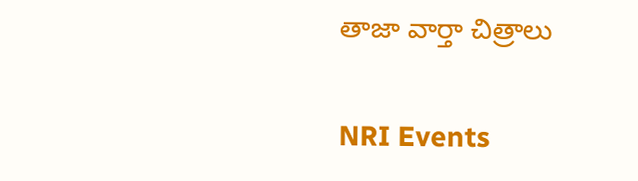తాజా వార్తా చిత్రాలు

NRI Events